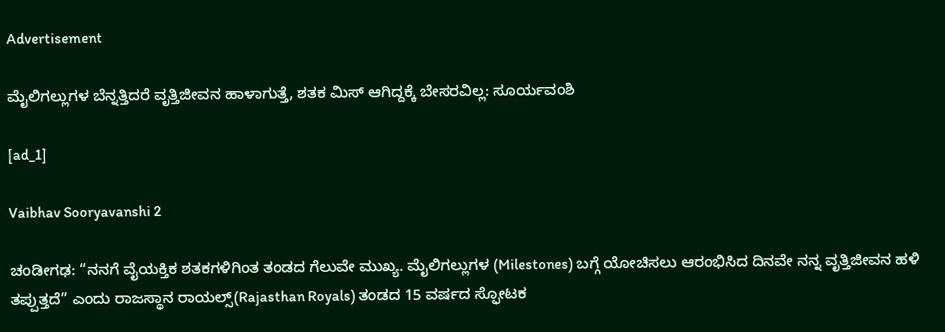Advertisement

ಮೈಲಿಗಲ್ಲುಗಳ ಬೆನ್ನತ್ತಿದರೆ ವೃತ್ತಿಜೀವನ ಹಾಳಾಗುತ್ತೆ, ಶತಕ ಮಿಸ್ ಆಗಿದ್ದಕ್ಕೆ ಬೇಸರವಿಲ್ಲ: ಸೂರ್ಯವಂಶಿ

[ad_1]

Vaibhav Sooryavanshi 2

ಚಂಡೀಗಢ: “ನನಗೆ ವೈಯಕ್ತಿಕ ಶತಕಗಳಿಗಿಂತ ತಂಡದ ಗೆಲುವೇ ಮುಖ್ಯ. ಮೈಲಿಗಲ್ಲುಗಳ (Milestones) ಬಗ್ಗೆ ಯೋಚಿಸಲು ಆರಂಭಿಸಿದ ದಿನವೇ ನನ್ನ ವೃತ್ತಿಜೀವನ ಹಳಿ ತಪ್ಪುತ್ತದೆ” ಎಂದು ರಾಜಸ್ಥಾನ ರಾಯಲ್ಸ್(Rajasthan Royals) ತಂಡದ 15 ವರ್ಷದ ಸ್ಫೋಟಕ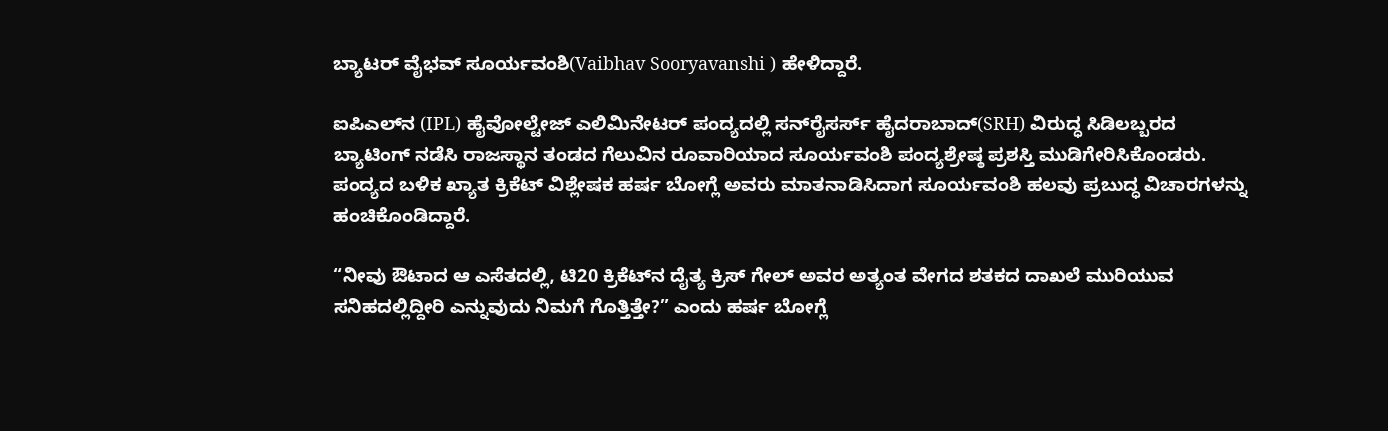ಬ್ಯಾಟರ್ ವೈಭವ್ ಸೂರ್ಯವಂಶಿ(Vaibhav Sooryavanshi ) ಹೇಳಿದ್ದಾರೆ.

ಐಪಿಎಲ್‌ನ (IPL) ಹೈವೋಲ್ಟೇಜ್ ಎಲಿಮಿನೇಟರ್ ಪಂದ್ಯದಲ್ಲಿ ಸನ್‌ರೈಸರ್ಸ್ ಹೈದರಾಬಾದ್(SRH) ವಿರುದ್ಧ ಸಿಡಿಲಬ್ಬರದ ಬ್ಯಾಟಿಂಗ್ ನಡೆಸಿ ರಾಜಸ್ಥಾನ ತಂಡದ ಗೆಲುವಿನ ರೂವಾರಿಯಾದ ಸೂರ್ಯವಂಶಿ ಪಂದ್ಯಶ್ರೇಷ್ಠ ಪ್ರಶಸ್ತಿ ಮುಡಿಗೇರಿಸಿಕೊಂಡರು. ಪಂದ್ಯದ ಬಳಿಕ ಖ್ಯಾತ ಕ್ರಿಕೆಟ್ ವಿಶ್ಲೇಷಕ ಹರ್ಷ ಬೋಗ್ಲೆ ಅವರು ಮಾತನಾಡಿಸಿದಾಗ ಸೂರ್ಯವಂಶಿ ಹಲವು ಪ್ರಬುದ್ಧ ವಿಚಾರಗಳನ್ನು ಹಂಚಿಕೊಂಡಿದ್ದಾರೆ.

“ನೀವು ಔಟಾದ ಆ ಎಸೆತದಲ್ಲಿ, ಟಿ20 ಕ್ರಿಕೆಟ್‌ನ ದೈತ್ಯ ಕ್ರಿಸ್ ಗೇಲ್ ಅವರ ಅತ್ಯಂತ ವೇಗದ ಶತಕದ ದಾಖಲೆ ಮುರಿಯುವ ಸನಿಹದಲ್ಲಿದ್ದೀರಿ ಎನ್ನುವುದು ನಿಮಗೆ ಗೊತ್ತಿತ್ತೇ?” ಎಂದು ಹರ್ಷ ಬೋಗ್ಲೆ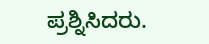ಪ್ರಶ್ನಿಸಿದರು.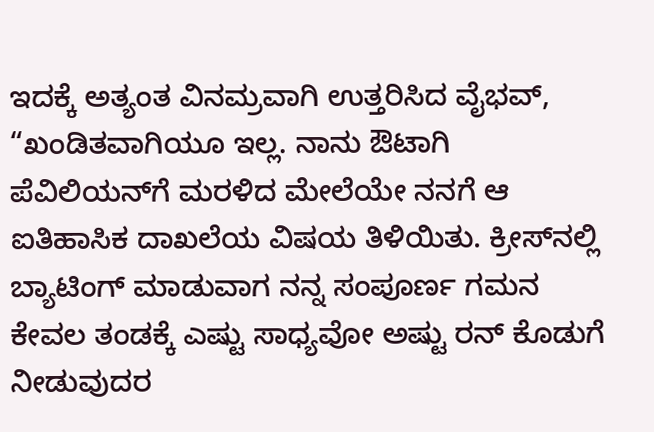ಇದಕ್ಕೆ ಅತ್ಯಂತ ವಿನಮ್ರವಾಗಿ ಉತ್ತರಿಸಿದ ವೈಭವ್, “ಖಂಡಿತವಾಗಿಯೂ ಇಲ್ಲ. ನಾನು ಔಟಾಗಿ ಪೆವಿಲಿಯನ್‌ಗೆ ಮರಳಿದ ಮೇಲೆಯೇ ನನಗೆ ಆ ಐತಿಹಾಸಿಕ ದಾಖಲೆಯ ವಿಷಯ ತಿಳಿಯಿತು. ಕ್ರೀಸ್‌ನಲ್ಲಿ ಬ್ಯಾಟಿಂಗ್ ಮಾಡುವಾಗ ನನ್ನ ಸಂಪೂರ್ಣ ಗಮನ ಕೇವಲ ತಂಡಕ್ಕೆ ಎಷ್ಟು ಸಾಧ್ಯವೋ ಅಷ್ಟು ರನ್ ಕೊಡುಗೆ ನೀಡುವುದರ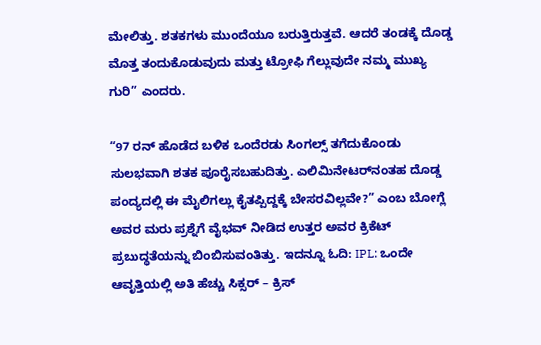ಮೇಲಿತ್ತು. ಶತಕಗಳು ಮುಂದೆಯೂ ಬರುತ್ತಿರುತ್ತವೆ. ಆದರೆ ತಂಡಕ್ಕೆ ದೊಡ್ಡ ಮೊತ್ತ ತಂದುಕೊಡುವುದು ಮತ್ತು ಟ್ರೋಫಿ ಗೆಲ್ಲುವುದೇ ನಮ್ಮ ಮುಖ್ಯ ಗುರಿ” ಎಂದರು.

“97 ರನ್ ಹೊಡೆದ ಬಳಿಕ ಒಂದೆರಡು ಸಿಂಗಲ್ಸ್ ತಗೆದುಕೊಂಡು ಸುಲಭವಾಗಿ ಶತಕ ಪೂರೈಸಬಹುದಿತ್ತು. ಎಲಿಮಿನೇಟರ್‌ನಂತಹ ದೊಡ್ಡ ಪಂದ್ಯದಲ್ಲಿ ಈ ಮೈಲಿಗಲ್ಲು ಕೈತಪ್ಪಿದ್ದಕ್ಕೆ ಬೇಸರವಿಲ್ಲವೇ?” ಎಂಬ ಬೋಗ್ಲೆ ಅವರ ಮರು ಪ್ರಶ್ನೆಗೆ ವೈಭವ್ ನೀಡಿದ ಉತ್ತರ ಅವರ ಕ್ರಿಕೆಟ್ ಪ್ರಬುದ್ಧತೆಯನ್ನು ಬಿಂಬಿಸುವಂತಿತ್ತು. ಇದನ್ನೂ ಓದಿ: IPL: ಒಂದೇ ಆವೃತ್ತಿಯಲ್ಲಿ ಅತಿ ಹೆಚ್ಚು ಸಿಕ್ಸರ್‌ – ಕ್ರಿಸ್‌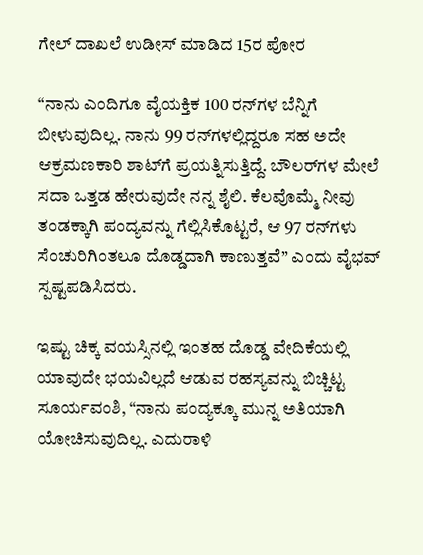ಗೇಲ್‌ ದಾಖಲೆ ಉಡೀಸ್‌ ಮಾಡಿದ 15ರ ಪೋರ

“ನಾನು ಎಂದಿಗೂ ವೈಯಕ್ತಿಕ 100 ರನ್‌ಗಳ ಬೆನ್ನಿಗೆ ಬೀಳುವುದಿಲ್ಲ. ನಾನು 99 ರನ್‌ಗಳಲ್ಲಿದ್ದರೂ ಸಹ ಅದೇ ಆಕ್ರಮಣಕಾರಿ ಶಾಟ್‌ಗೆ ಪ್ರಯತ್ನಿಸುತ್ತಿದ್ದೆ. ಬೌಲರ್‌ಗಳ ಮೇಲೆ ಸದಾ ಒತ್ತಡ ಹೇರುವುದೇ ನನ್ನ ಶೈಲಿ. ಕೆಲವೊಮ್ಮೆ ನೀವು ತಂಡಕ್ಕಾಗಿ ಪಂದ್ಯವನ್ನು ಗೆಲ್ಲಿಸಿಕೊಟ್ಟರೆ, ಆ 97 ರನ್‌ಗಳು ಸೆಂಚುರಿಗಿಂತಲೂ ದೊಡ್ಡದಾಗಿ ಕಾಣುತ್ತವೆ” ಎಂದು ವೈಭವ್ ಸ್ಪಷ್ಟಪಡಿಸಿದರು.

ಇಷ್ಟು ಚಿಕ್ಕ ವಯಸ್ಸಿನಲ್ಲಿ ಇಂತಹ ದೊಡ್ಡ ವೇದಿಕೆಯಲ್ಲಿ ಯಾವುದೇ ಭಯವಿಲ್ಲದೆ ಆಡುವ ರಹಸ್ಯವನ್ನು ಬಿಚ್ಚಿಟ್ಟ ಸೂರ್ಯವಂಶಿ, “ನಾನು ಪಂದ್ಯಕ್ಕೂ ಮುನ್ನ ಅತಿಯಾಗಿ ಯೋಚಿಸುವುದಿಲ್ಲ. ಎದುರಾಳಿ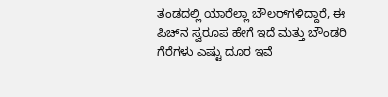ತಂಡದಲ್ಲಿ ಯಾರೆಲ್ಲಾ ಬೌಲರ್‌ಗಳಿದ್ದಾರೆ, ಈ ಪಿಚ್‌ನ ಸ್ವರೂಪ ಹೇಗೆ ಇದೆ ಮತ್ತು ಬೌಂಡರಿ ಗೆರೆಗಳು ಎಷ್ಟು ದೂರ ಇವೆ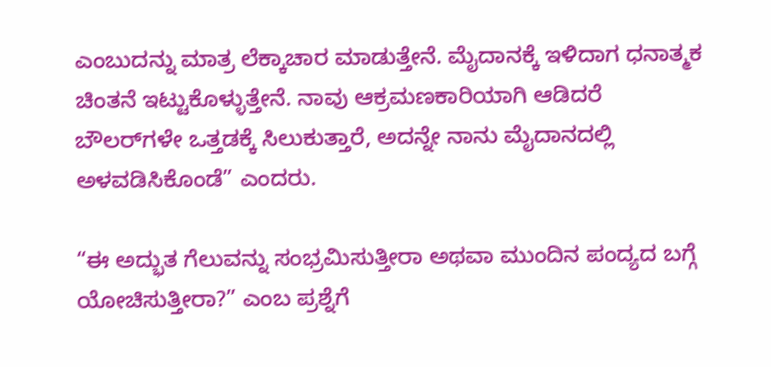ಎಂಬುದನ್ನು ಮಾತ್ರ ಲೆಕ್ಕಾಚಾರ ಮಾಡುತ್ತೇನೆ. ಮೈದಾನಕ್ಕೆ ಇಳಿದಾಗ ಧನಾತ್ಮಕ ಚಿಂತನೆ ಇಟ್ಟುಕೊಳ್ಳುತ್ತೇನೆ. ನಾವು ಆಕ್ರಮಣಕಾರಿಯಾಗಿ ಆಡಿದರೆ ಬೌಲರ್‌ಗಳೇ ಒತ್ತಡಕ್ಕೆ ಸಿಲುಕುತ್ತಾರೆ, ಅದನ್ನೇ ನಾನು ಮೈದಾನದಲ್ಲಿ ಅಳವಡಿಸಿಕೊಂಡೆ” ಎಂದರು.

“ಈ ಅದ್ಭುತ ಗೆಲುವನ್ನು ಸಂಭ್ರಮಿಸುತ್ತೀರಾ ಅಥವಾ ಮುಂದಿನ ಪಂದ್ಯದ ಬಗ್ಗೆ ಯೋಚಿಸುತ್ತೀರಾ?” ಎಂಬ ಪ್ರಶ್ನೆಗೆ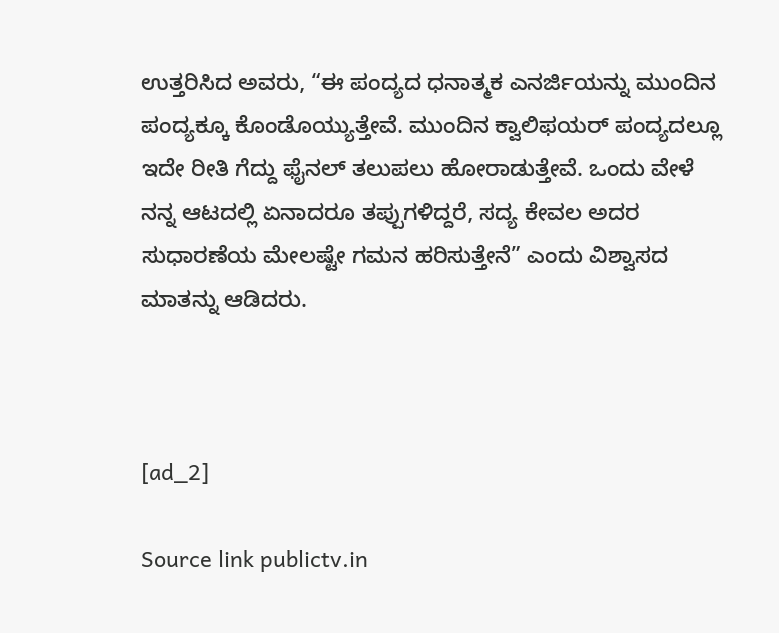ಉತ್ತರಿಸಿದ ಅವರು, “ಈ ಪಂದ್ಯದ ಧನಾತ್ಮಕ ಎನರ್ಜಿಯನ್ನು ಮುಂದಿನ ಪಂದ್ಯಕ್ಕೂ ಕೊಂಡೊಯ್ಯುತ್ತೇವೆ. ಮುಂದಿನ ಕ್ವಾಲಿಫಯರ್ ಪಂದ್ಯದಲ್ಲೂ ಇದೇ ರೀತಿ ಗೆದ್ದು ಫೈನಲ್ ತಲುಪಲು ಹೋರಾಡುತ್ತೇವೆ. ಒಂದು ವೇಳೆ ನನ್ನ ಆಟದಲ್ಲಿ ಏನಾದರೂ ತಪ್ಪುಗಳಿದ್ದರೆ, ಸದ್ಯ ಕೇವಲ ಅದರ ಸುಧಾರಣೆಯ ಮೇಲಷ್ಟೇ ಗಮನ ಹರಿಸುತ್ತೇನೆ” ಎಂದು ವಿಶ್ವಾಸದ ಮಾತನ್ನು ಆಡಿದರು.



[ad_2]

Source link publictv.in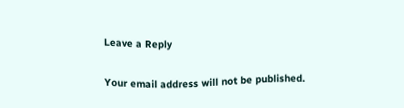Leave a Reply

Your email address will not be published.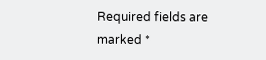Required fields are marked *